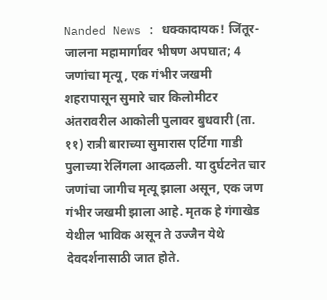Nanded News : धक्कादायक! जिंतूर-जालना महामार्गावर भीषण अपघात; 4 जणांचा मृत्यू, एक गंभीर जखमी
शहरापासून सुमारे चार किलोमीटर अंतरावरील आकोली पुलावर बुधवारी (ता. ११) रात्री बाराच्या सुमारास एर्टिगा गाडी पुलाच्या रेलिंगला आदळली. या दुर्घटनेत चार जणांचा जागीच मृत्यू झाला असून, एक जण गंभीर जखमी झाला आहे. मृतक हे गंगाखेड येथील भाविक असून ते उज्जैन येथे देवदर्शनासाठी जात होते.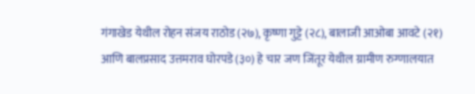गंगाखेड येथील रोहन संजय राठोड (२७), कृष्णा गुट्टे (२८), बालाजी आओबा आवटे (२१) आणि बालप्रसाद उत्तमराव घोरपडे (३०) हे चार जण जिंतूर येथील ग्रामीण रुग्णालयात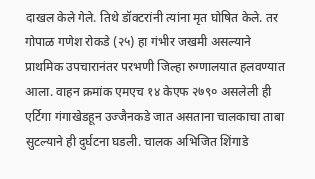दाखल केले गेले. तिथे डॉक्टरांनी त्यांना मृत घोषित केले. तर गोपाळ गणेश रोकडे (२५) हा गंभीर जखमी असल्याने प्राथमिक उपचारानंतर परभणी जिल्हा रुग्णालयात हलवण्यात आला. वाहन क्रमांक एमएच १४ केएफ २७९० असलेली ही एर्टिगा गंगाखेडहून उज्जैनकडे जात असताना चालकाचा ताबा सुटल्याने ही दुर्घटना घडली. चालक अभिजित शिंगाडे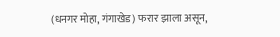(धनगर मोहा, गंगाखेड) फरार झाला असून,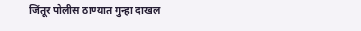जिंतूर पोलीस ठाण्यात गुन्हा दाखल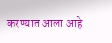करण्यात आला आहे